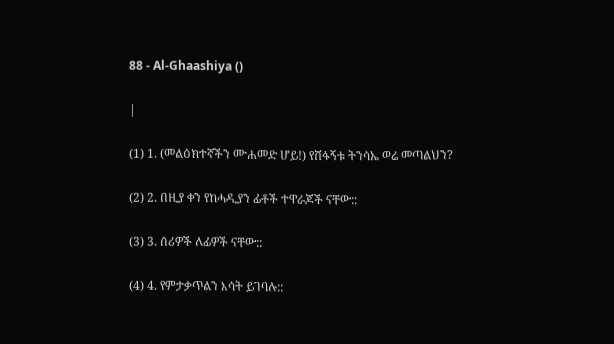88 - Al-Ghaashiya ()

|

(1) 1. (መልዕክተኛችን ሙሐመድ ሆይ!) የሸፋኝቱ ትንሳኤ ወሬ መጣልህን?

(2) 2. በዚያ ቀን የከሓዲያን ፊቶች ተዋራጆች ናቸው::

(3) 3. ሰሪዎች ለፊዎች ናቸው::

(4) 4. የምታቃጥልን እሳት ይገባሉ::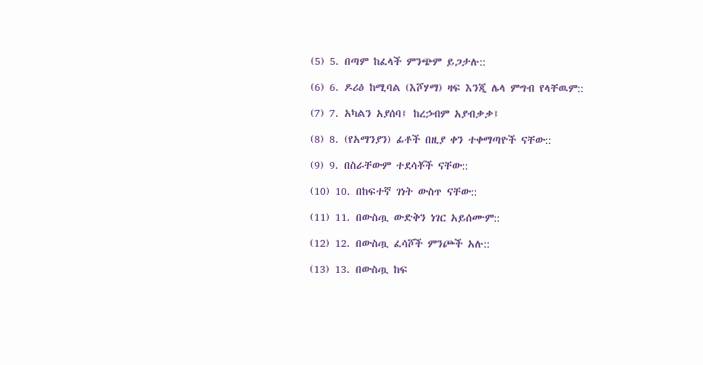(5) 5. በጣም ከፈላች ምንጭም ይጋታሉ::

(6) 6. ዶሪዕ ከሚባል (እሾሃማ) ዛፍ እንጂ ሌላ ምግብ የላቸዉም::

(7) 7. አካልን አያሰባ፤ ከረኃብም አያብቃቃ፤

(8) 8. (የአማንያን) ፊቶች በዚያ ቀን ተቀማጣዮች ናቸው::

(9) 9. በስራቸውም ተደሳቾች ናቸው::

(10) 10. በከፍተኛ ገነት ውስጥ ናቸው::

(11) 11. በውስጧ ውድቅን ነገር አይሰሙም::

(12) 12. በውስጧ ፈሳሾች ምንጮች አሉ::

(13) 13. በውስጧ ከፍ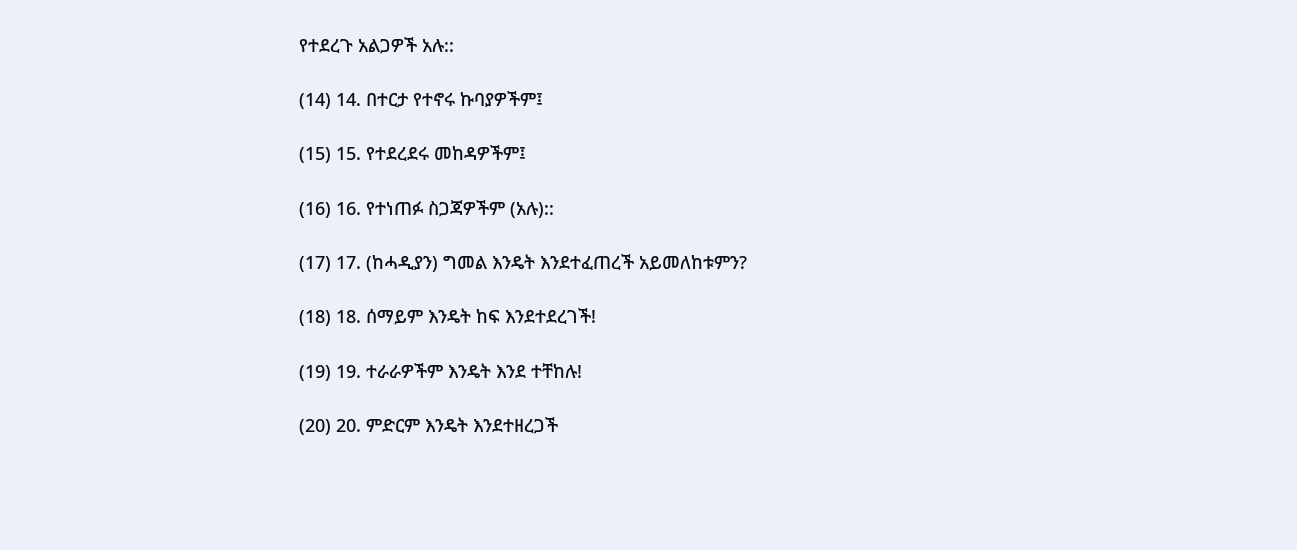የተደረጉ አልጋዎች አሉ::

(14) 14. በተርታ የተኖሩ ኩባያዎችም፤

(15) 15. የተደረደሩ መከዳዎችም፤

(16) 16. የተነጠፉ ስጋጃዎችም (አሉ)::

(17) 17. (ከሓዲያን) ግመል እንዴት እንደተፈጠረች አይመለከቱምን?

(18) 18. ሰማይም እንዴት ከፍ እንደተደረገች!

(19) 19. ተራራዎችም እንዴት እንደ ተቸከሉ!

(20) 20. ምድርም እንዴት እንደተዘረጋች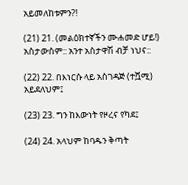አይመለከቱምን?!

(21) 21. (መልዕክተኛችን ሙሐመድ ሆይ!) አስታውስም:: አንተ አስታዋሽ ብቻ ነህና::

(22) 22. በእነርሱ ላይ አስገዳጅ (ተሿሚ) አይደለህም፤

(23) 23. ግን ከእውነት የዞረና የካደ፤

(24) 24. አላህም ከባዱን ቅጣት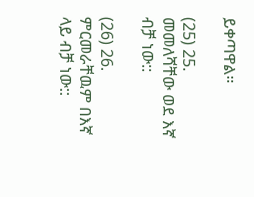ይቀጣዋል።

(25) 25. መመለሻቸው ወደ እኛ ብቻ ነው::

(26) 26. ምርመራቸዉም በእኛ ላይ ብቻ ነው::